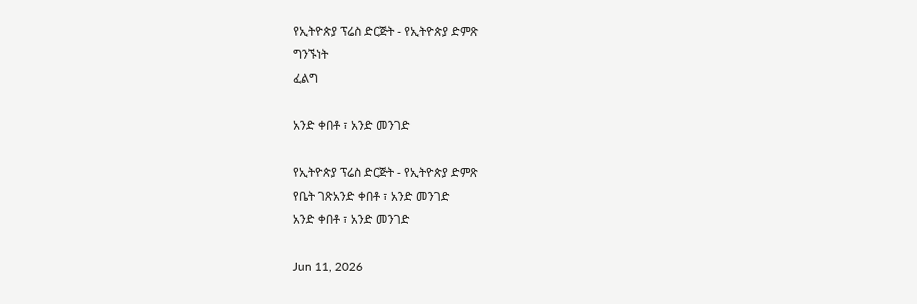የኢትዮጵያ ፕሬስ ድርጅት - የኢትዮጵያ ድምጽ
ግንኙነት
ፈልግ

አንድ ቀበቶ ፣ አንድ መንገድ

የኢትዮጵያ ፕሬስ ድርጅት - የኢትዮጵያ ድምጽ
የቤት ገጽአንድ ቀበቶ ፣ አንድ መንገድ
አንድ ቀበቶ ፣ አንድ መንገድ

Jun 11, 2026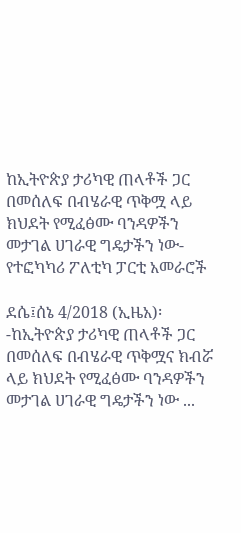ከኢትዮጵያ ታሪካዊ ጠላቶች ጋር በመሰለፍ በብሄራዊ ጥቅሟ ላይ ክህደት የሚፈፅሙ ባንዳዎችን መታገል ሀገራዊ ግዴታችን ነው-የተፎካካሪ ፖለቲካ ፓርቲ አመራሮች

ደሴ፤ሰኔ 4/2018 (ኢዜአ)፡-ከኢትዮጵያ ታሪካዊ ጠላቶች ጋር በመሰለፍ በብሄራዊ ጥቅሟና ክብሯ ላይ ክህደት የሚፈፅሙ ባንዳዎችን መታገል ሀገራዊ ግዴታችን ነው ...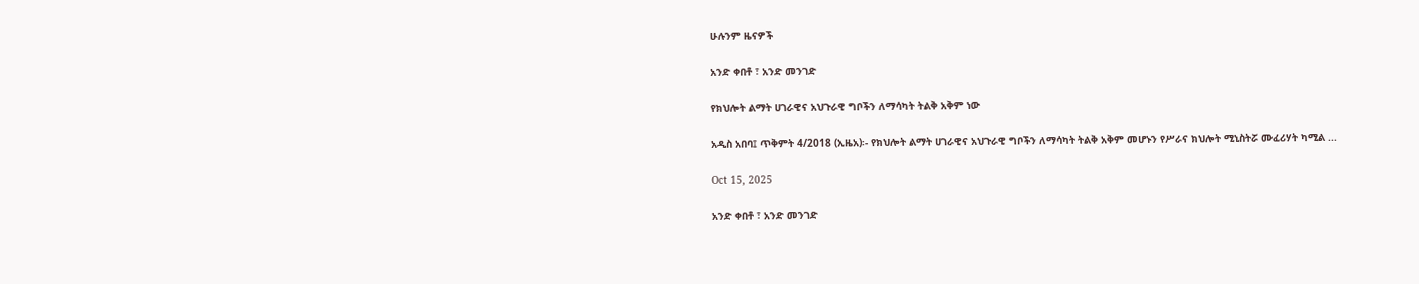ሁሉንም ዜናዎች

አንድ ቀበቶ ፣ አንድ መንገድ

የክህሎት ልማት ሀገራዊና አህጉራዊ ግቦችን ለማሳካት ትልቅ አቅም ነው

አዲስ አበባ፤ ጥቅምት 4/2018 (ኢዜአ)፡- የክህሎት ልማት ሀገራዊና አህጉራዊ ግቦችን ለማሳካት ትልቅ አቅም መሆኑን የሥራና ክህሎት ሚኒስትሯ ሙፈሪሃት ካሚል ...

Oct 15, 2025

አንድ ቀበቶ ፣ አንድ መንገድ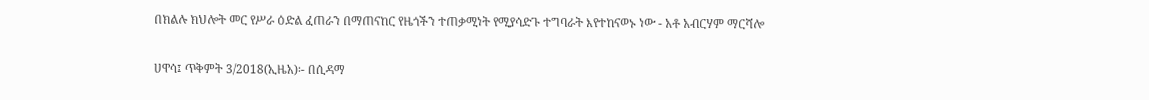በክልሉ ክህሎት መር የሥራ ዕድል ፈጠራን በማጠናከር የዜጎችን ተጠቃሚነት የሚያሳድጉ ተግባራት እየተከናወኑ ነው - አቶ አብርሃም ማርሻሎ

ሀዋሳ፤ ጥቅምት 3/2018(ኢዜአ)፡- በሲዳማ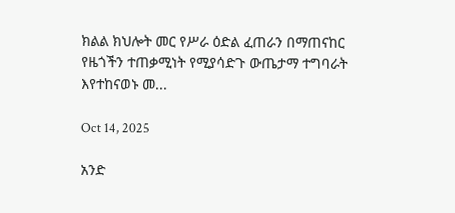ክልል ክህሎት መር የሥራ ዕድል ፈጠራን በማጠናከር የዜጎችን ተጠቃሚነት የሚያሳድጉ ውጤታማ ተግባራት እየተከናወኑ መ...

Oct 14, 2025

አንድ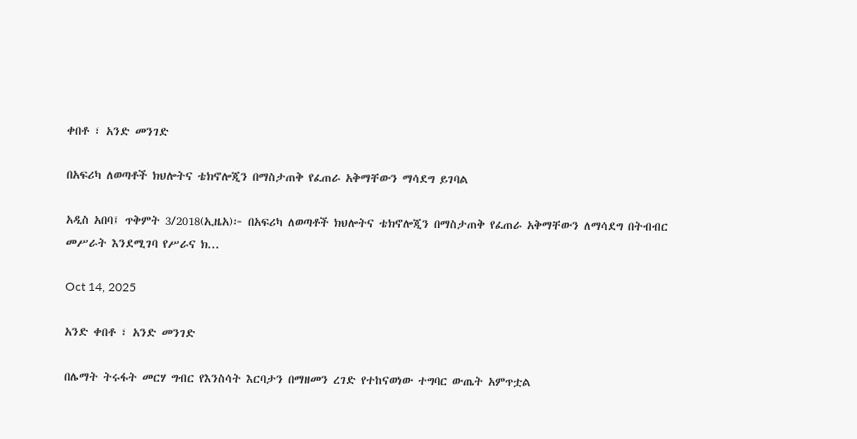ቀበቶ ፣ አንድ መንገድ

በአፍሪካ ለወጣቶች ክህሎትና ቴክኖሎጂን በማስታጠቅ የፈጠራ አቅማቸውን ማሳደግ ይገባል

አዲስ አበባ፤ ጥቅምት 3/2018(ኢዜአ)፦ በአፍሪካ ለወጣቶች ክህሎትና ቴክኖሎጂን በማስታጠቅ የፈጠራ አቅማቸውን ለማሳደግ በትብብር መሥራት እንደሚገባ የሥራና ክ...

Oct 14, 2025

አንድ ቀበቶ ፣ አንድ መንገድ

በሌማት ትሩፋት መርሃ ግብር የእንስሳት እርባታን በማዘመን ረገድ የተከናወነው ተግባር ውጤት አምጥቷል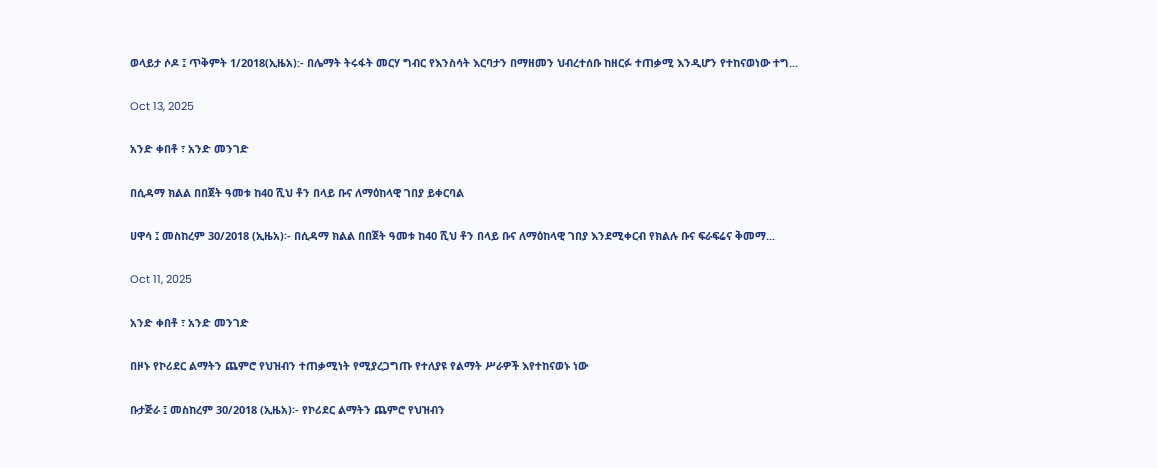ወላይታ ሶዶ ፤ ጥቅምት 1/2018(ኢዜአ):- በሌማት ትሩፋት መርሃ ግብር የእንስሳት እርባታን በማዘመን ህብረተሰቡ ከዘርፉ ተጠቃሚ እንዲሆን የተከናወነው ተግ...

Oct 13, 2025

አንድ ቀበቶ ፣ አንድ መንገድ

በሲዳማ ክልል በበጀት ዓመቱ ከ40 ሺህ ቶን በላይ ቡና ለማዕከላዊ ገበያ ይቀርባል

ሀዋሳ ፤ መስከረም 30/2018 (ኢዜአ)፡- በሲዳማ ክልል በበጀት ዓመቱ ከ40 ሺህ ቶን በላይ ቡና ለማዕከላዊ ገበያ እንደሚቀርብ የክልሉ ቡና ፍራፍሬና ቅመማ...

Oct 11, 2025

አንድ ቀበቶ ፣ አንድ መንገድ

በዞኑ የኮሪደር ልማትን ጨምሮ የህዝብን ተጠቃሚነት የሚያረጋግጡ የተለያዩ የልማት ሥራዎች እየተከናወኑ ነው

ቡታጅራ ፤ መስከረም 30/2018 (ኢዜአ)፡- የኮሪደር ልማትን ጨምሮ የህዝብን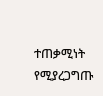ተጠቃሚነት የሚያረጋግጡ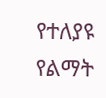የተለያዩ የልማት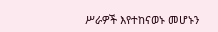ሥራዎች እየተከናወኑ መሆኑን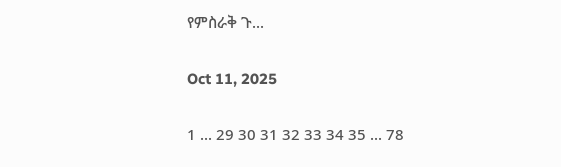የምስራቅ ጉ...

Oct 11, 2025

1 ... 29 30 31 32 33 34 35 ... 78